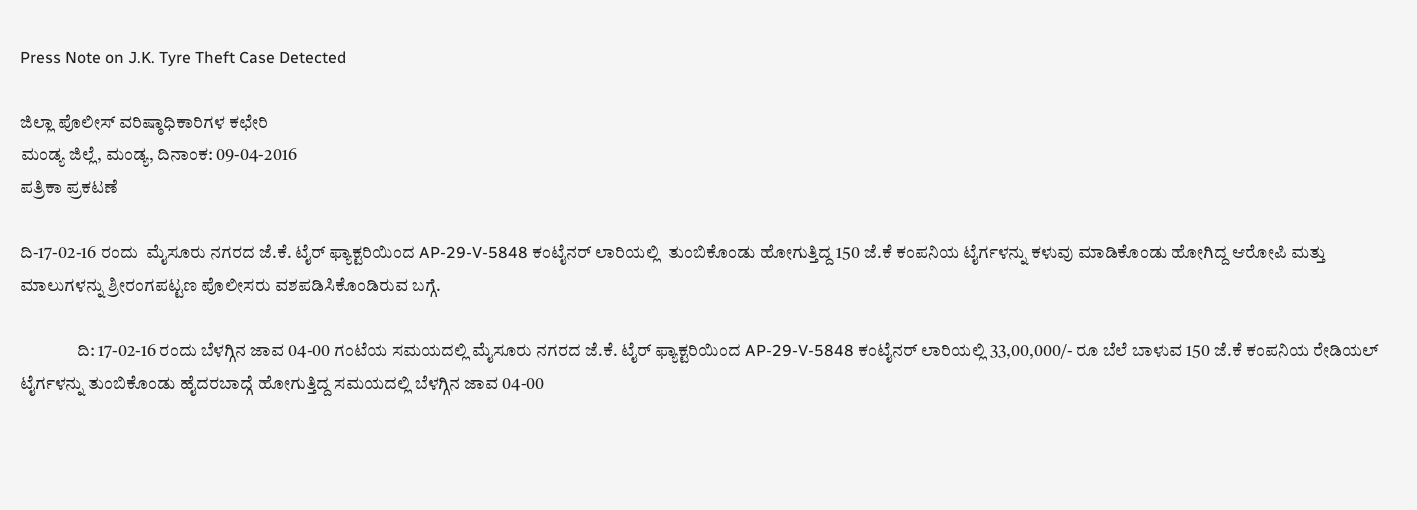Press Note on J.K. Tyre Theft Case Detected

ಜಿಲ್ಲಾ ಪೊಲೀಸ್ ವರಿಷ್ಠಾಧಿಕಾರಿಗಳ ಕಛೇರಿ
ಮಂಡ್ಯ ಜಿಲ್ಲೆ, ಮಂಡ್ಯ, ದಿನಾಂಕ: 09-04-2016
ಪತ್ರಿಕಾ ಪ್ರಕಟಣೆ

ದಿ-17-02-16 ರಂದು  ಮೈಸೂರು ನಗರದ ಜೆ.ಕೆ. ಟೈರ್ ಫ್ಯಾಕ್ಟರಿಯಿಂದ AP-29-V-5848 ಕಂಟೈನರ್ ಲಾರಿಯಲ್ಲಿ  ತುಂಬಿಕೊಂಡು ಹೋಗುತ್ತಿದ್ದ 150 ಜೆ.ಕೆ ಕಂಪನಿಯ ಟೈರ್ಗಳನ್ನು ಕಳುವು ಮಾಡಿಕೊಂಡು ಹೋಗಿದ್ದ ಆರೋಪಿ ಮತ್ತು ಮಾಲುಗಳನ್ನು ಶ್ರೀರಂಗಪಟ್ಟಣ ಪೊಲೀಸರು ವಶಪಡಿಸಿಕೊಂಡಿರುವ ಬಗ್ಗೆ.

                ದಿ: 17-02-16 ರಂದು ಬೆಳಗ್ಗಿನ ಜಾವ 04-00 ಗಂಟೆಯ ಸಮಯದಲ್ಲಿ ಮೈಸೂರು ನಗರದ ಜೆ.ಕೆ. ಟೈರ್ ಫ್ಯಾಕ್ಟರಿಯಿಂದ AP-29-V-5848 ಕಂಟೈನರ್ ಲಾರಿಯಲ್ಲಿ 33,00,000/- ರೂ ಬೆಲೆ ಬಾಳುವ 150 ಜೆ.ಕೆ ಕಂಪನಿಯ ರೇಡಿಯಲ್ ಟೈರ್ಗಳನ್ನು ತುಂಬಿಕೊಂಡು ಹೈದರಬಾದ್ಗೆ ಹೋಗುತ್ತಿದ್ದ ಸಮಯದಲ್ಲಿ ಬೆಳಗ್ಗಿನ ಜಾವ 04-00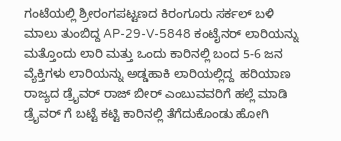ಗಂಟೆಯಲ್ಲಿ ಶ್ರೀರಂಗಪಟ್ಟಣದ ಕಿರಂಗೂರು ಸರ್ಕಲ್ ಬಳಿ ಮಾಲು ತುಂಬಿದ್ದ AP-29-V-5848 ಕಂಟೈನರ್ ಲಾರಿಯನ್ನು ಮತ್ತೊಂದು ಲಾರಿ ಮತ್ತು ಒಂದು ಕಾರಿನಲ್ಲಿ ಬಂದ 5-6 ಜನ ವ್ಯೆಕ್ತಿಗಳು ಲಾರಿಯನ್ನು ಅಡ್ಡಹಾಕಿ ಲಾರಿಯಲ್ಲಿದ್ದ  ಹರಿಯಾಣ ರಾಜ್ಯದ ಡ್ರೈವರ್ ರಾಜ್ ಬೀರ್ ಎಂಬುವವರಿಗೆ ಹಲ್ಲೆ ಮಾಡಿ ಡ್ರೈವರ್ ಗೆ ಬಟ್ಟೆ ಕಟ್ಟಿ ಕಾರಿನಲ್ಲಿ ತೆಗೆದುಕೊಂಡು ಹೋಗಿ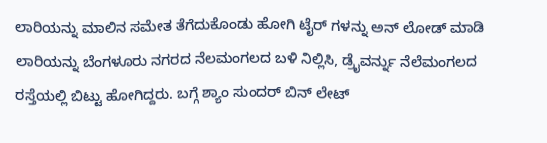ಲಾರಿಯನ್ನು ಮಾಲಿನ ಸಮೇತ ತೆಗೆದುಕೊಂಡು ಹೋಗಿ ಟೈರ್ ಗಳನ್ನು ಅನ್ ಲೋಡ್ ಮಾಡಿ ಲಾರಿಯನ್ನು ಬೆಂಗಳೂರು ನಗರದ ನೆಲಮಂಗಲದ ಬಳಿ ನಿಲ್ಲಿಸಿ, ಡ್ರೈವರ್ನ್ನು ನೆಲೆಮಂಗಲದ ರಸ್ತೆಯಲ್ಲಿ ಬಿಟ್ಟು ಹೋಗಿದ್ದರು. ಬಗ್ಗೆ ಶ್ಯಾಂ ಸುಂದರ್ ಬಿನ್ ಲೇಟ್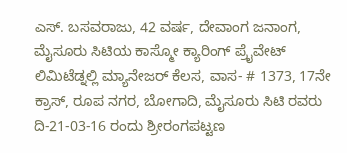ಎಸ್. ಬಸವರಾಜು, 42 ವರ್ಷ, ದೇವಾಂಗ ಜನಾಂಗ, ಮೈಸೂರು ಸಿಟಿಯ ಕಾಸ್ಮೋ ಕ್ಯಾರಿಂಗ್ ಪ್ರೈವೇಟ್ ಲಿಮಿಟೆಡ್ನಲ್ಲಿ ಮ್ಯಾನೇಜರ್ ಕೆಲಸ, ವಾಸ- # 1373, 17ನೇ ಕ್ರಾಸ್, ರೂಪ ನಗರ, ಬೋಗಾದಿ, ಮೈಸೂರು ಸಿಟಿ ರವರು ದಿ-21-03-16 ರಂದು ಶ್ರೀರಂಗಪಟ್ಟಣ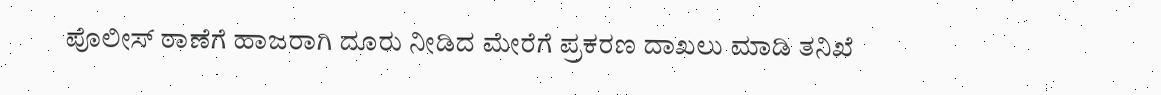ಪೊಲೀಸ್ ಠಾಣೆಗೆ ಹಾಜರಾಗಿ ದೂರು ನೀಡಿದ ಮೇರೆಗೆ ಪ್ರಕರಣ ದಾಖಲು ಮಾಡಿ ತನಿಖೆ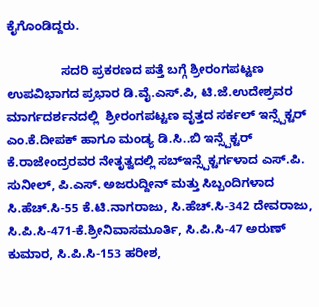ಕೈಗೊಂಡಿದ್ದರು.

                ಸದರಿ ಪ್ರಕರಣದ ಪತ್ತೆ ಬಗ್ಗೆ ಶ್ರೀರಂಗಪಟ್ಟಣ ಉಪವಿಭಾಗದ ಪ್ರಭಾರ ಡಿ.ವೈ.ಎಸ್.ಪಿ, ಟಿ.ಜೆ.ಉದೇಶ್ರವರ ಮಾರ್ಗದರ್ಶನದಲ್ಲಿ  ಶ್ರೀರಂಗಪಟ್ಟಣ ವೃತ್ತದ ಸರ್ಕಲ್ ಇನ್ಸ್ಪೆಕ್ಟರ್ ಎಂ.ಕೆ.ದೀಪಕ್ ಹಾಗೂ ಮಂಡ್ಯ ಡಿ.ಸಿ..ಬಿ ಇನ್ಸ್ಪೆಕ್ಟರ್ ಕೆ.ರಾಜೇಂದ್ರರವರ ನೇತೃತ್ವದಲ್ಲಿ ಸಬ್ಇನ್ಸ್ಪೆಕ್ಟರ್ಗಳಾದ ಎಸ್.ಪಿ. ಸುನೀಲ್, ಪಿ.ಎಸ್. ಅಜರುದ್ದೀನ್ ಮತ್ತು ಸಿಬ್ಬಂದಿಗಳಾದ ಸಿ.ಹೆಚ್.ಸಿ-55 ಕೆ.ಟಿ.ನಾಗರಾಜು, ಸಿ.ಹೆಚ್.ಸಿ-342 ದೇವರಾಜು, ಸಿ.ಪಿ.ಸಿ-471-ಕೆ.ಶ್ರೀನಿವಾಸಮೂರ್ತಿ, ಸಿ.ಪಿ.ಸಿ-47 ಅರುಣ್ ಕುಮಾರ, ಸಿ.ಪಿ.ಸಿ-153 ಹರೀಶ,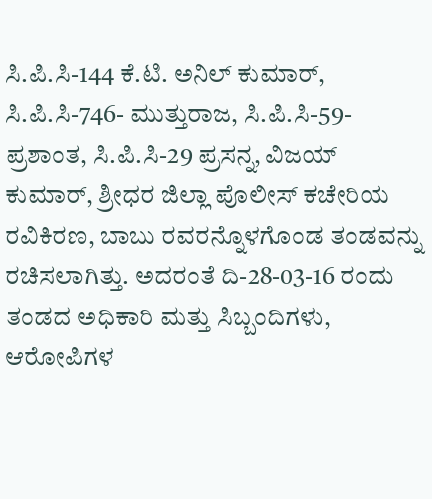ಸಿ.ಪಿ.ಸಿ-144 ಕೆ.ಟಿ. ಅನಿಲ್ ಕುಮಾರ್, ಸಿ.ಪಿ.ಸಿ-746- ಮುತ್ತುರಾಜ, ಸಿ.ಪಿ.ಸಿ-59- ಪ್ರಶಾಂತ, ಸಿ.ಪಿ.ಸಿ-29 ಪ್ರಸನ್ನ, ವಿಜಯ್ ಕುಮಾರ್, ಶ್ರೀಧರ ಜಿಲ್ಲಾ ಪೊಲೀಸ್ ಕಚೇರಿಯ ರವಿಕಿರಣ, ಬಾಬು ರವರನ್ನೊಳಗೊಂಡ ತಂಡವನ್ನು ರಚಿಸಲಾಗಿತ್ತು. ಅದರಂತೆ ದಿ-28-03-16 ರಂದು ತಂಡದ ಅಧಿಕಾರಿ ಮತ್ತು ಸಿಬ್ಬಂದಿಗಳು, ಆರೋಪಿಗಳ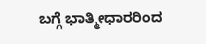ಬಗ್ಗೆ ಭಾತ್ಮೀಧಾರರಿಂದ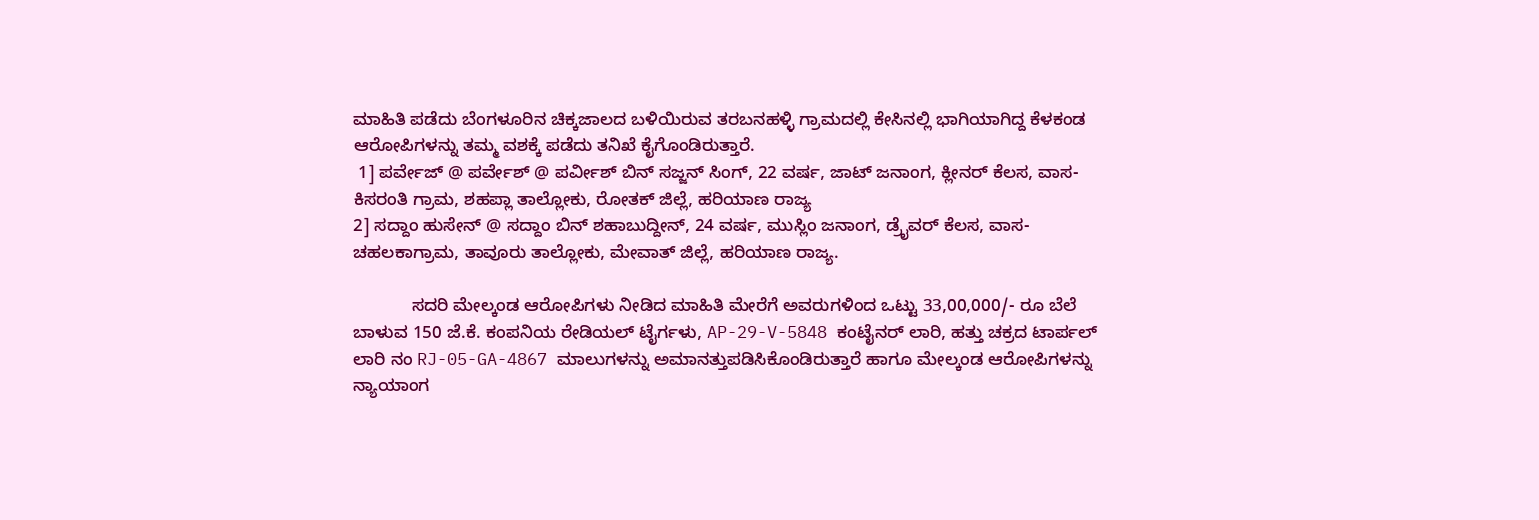ಮಾಹಿತಿ ಪಡೆದು ಬೆಂಗಳೂರಿನ ಚಿಕ್ಕಜಾಲದ ಬಳಿಯಿರುವ ತರಬನಹಳ್ಳಿ ಗ್ರಾಮದಲ್ಲಿ ಕೇಸಿನಲ್ಲಿ ಭಾಗಿಯಾಗಿದ್ದ ಕೆಳಕಂಡ ಆರೋಪಿಗಳನ್ನು ತಮ್ಮ ವಶಕ್ಕೆ ಪಡೆದು ತನಿಖೆ ಕೈಗೊಂಡಿರುತ್ತಾರೆ.
 1] ಪರ್ವೇಜ್ @ ಪರ್ವೇಶ್ @ ಪರ್ವೀಶ್ ಬಿನ್ ಸಜ್ಜನ್ ಸಿಂಗ್, 22 ವರ್ಷ, ಜಾಟ್ ಜನಾಂಗ, ಕ್ಲೀನರ್ ಕೆಲಸ, ವಾಸ- ಕಿಸರಂತಿ ಗ್ರಾಮ, ಶಹಪ್ಲಾ ತಾಲ್ಲೋಕು, ರೋತಕ್ ಜಿಲ್ಲೆ, ಹರಿಯಾಣ ರಾಜ್ಯ
2] ಸದ್ದಾಂ ಹುಸೇನ್ @ ಸದ್ದಾಂ ಬಿನ್ ಶಹಾಬುದ್ದೀನ್, 24 ವರ್ಷ, ಮುಸ್ಲಿಂ ಜನಾಂಗ, ಡ್ರೈವರ್ ಕೆಲಸ, ವಾಸ- ಚಹಲಕಾಗ್ರಾಮ, ತಾವೂರು ತಾಲ್ಲೋಕು, ಮೇವಾತ್ ಜಿಲ್ಲೆ, ಹರಿಯಾಣ ರಾಜ್ಯ.

            ಸದರಿ ಮೇಲ್ಕಂಡ ಆರೋಪಿಗಳು ನೀಡಿದ ಮಾಹಿತಿ ಮೇರೆಗೆ ಅವರುಗಳಿಂದ ಒಟ್ಟು 33,00,000/- ರೂ ಬೆಲೆ ಬಾಳುವ 150 ಜೆ.ಕೆ. ಕಂಪನಿಯ ರೇಡಿಯಲ್ ಟೈರ್ಗಳು, AP-29-V-5848 ಕಂಟೈನರ್ ಲಾರಿ, ಹತ್ತು ಚಕ್ರದ ಟಾರ್ಪಲ್ ಲಾರಿ ನಂ RJ-05-GA-4867 ಮಾಲುಗಳನ್ನು ಅಮಾನತ್ತುಪಡಿಸಿಕೊಂಡಿರುತ್ತಾರೆ ಹಾಗೂ ಮೇಲ್ಕಂಡ ಆರೋಪಿಗಳನ್ನು ನ್ಯಾಯಾಂಗ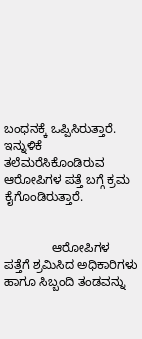ಬಂಧನಕ್ಕೆ ಒಪ್ಪಿಸಿರುತ್ತಾರೆ. ಇನ್ನುಳಿಕೆ ತಲೆಮರೆಸಿಕೊಂಡಿರುವ ಆರೋಪಿಗಳ ಪತ್ತೆ ಬಗ್ಗೆ ಕ್ರಮ ಕೈಗೊಂಡಿರುತ್ತಾರೆ.


              ಆರೋಪಿಗಳ ಪತ್ತೆಗೆ ಶ್ರಮಿಸಿದ ಅಧಿಕಾರಿಗಳು ಹಾಗೂ ಸಿಬ್ಬಂದಿ ತಂಡವನ್ನು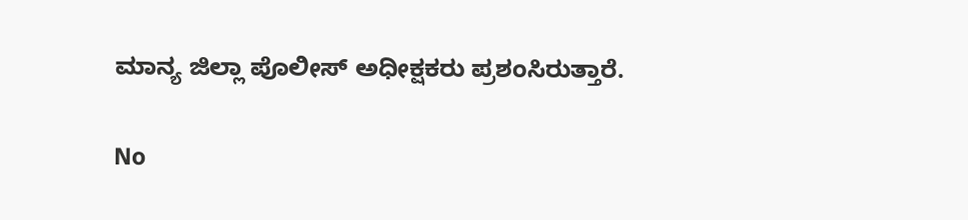ಮಾನ್ಯ ಜಿಲ್ಲಾ ಪೊಲೀಸ್ ಅಧೀಕ್ಷಕರು ಪ್ರಶಂಸಿರುತ್ತಾರೆ.

No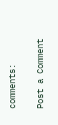comments:

Post a Comment